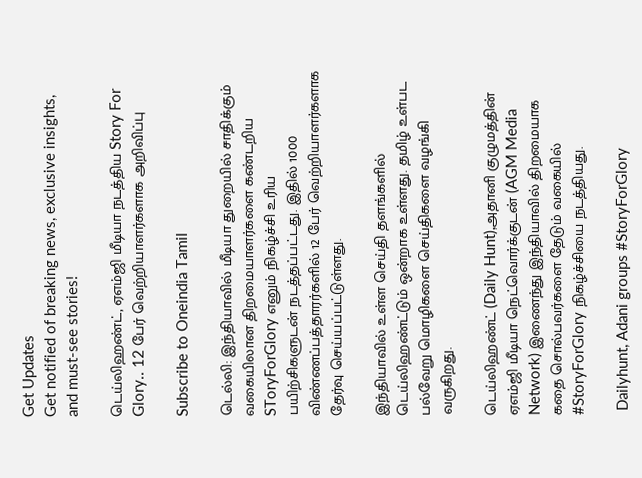Get Updates
Get notified of breaking news, exclusive insights, and must-see stories!

டெய்லிஹண்ட், ஏஎம்ஜி மீடியா நடத்திய Story For Glory.. 12 பேர் வெற்றியாளர்களாக அறிவிப்பு

Subscribe to Oneindia Tamil

டெல்லி: இந்தியாவில் மீடியா துறையில் சாதிக்கும் வகையிலான திறமையாளர்களை கண்டறிய SToryForGlory எனும் நிகழ்ச்சி உரிய பயிற்சிகளுடன் நடத்தப்பட்டது. இதில் 1000 விண்ணப்பத்தாரர்களில் 12 பேர் வெற்றியாளர்களாக தேர்வு செய்யப்பட்டுள்ளது.

இந்தியாவில் உள்ள செய்தி தளங்களில் டெய்லிஹண்ட்டும் ஒன்றாக உள்ளது. தமிழ் உள்பட பல்வேறு மொழிகளை செய்திகளை வழங்கி வருகிறது.

டெய்லிஹண்ட் (Daily Hunt),அதானி குழுமத்தின் ஏஎம்ஜி மீடியா நெட்வொர்க்குடன் (AGM Media Network) இணைந்து இந்தியாவில் திறமையாக கதை சொல்பவர்களை தேடும் வகையில் #StoryForGlory நிகழ்ச்சியை நடத்தியது.

 Dailyhunt, Adani groups #StoryForGlory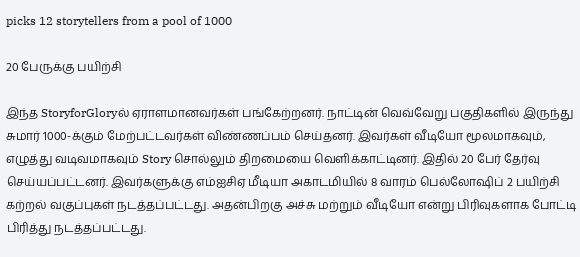picks 12 storytellers from a pool of 1000

20 பேருக்கு பயிற்சி

இந்த StoryforGloryல் ஏராளமானவர்கள் பங்கேற்றனர். நாட்டின் வெவ்வேறு பகுதிகளில் இருந்து சுமார் 1000-க்கும் மேற்பட்டவர்கள் விண்ணப்பம் செய்தனர். இவர்கள் வீடியோ மூலமாகவும், எழுத்து வடிவமாகவும் Story சொல்லும் திறமையை வெளிக்காட்டினர். இதில் 20 பேர் தேர்வு செய்யப்பட்டனர். இவர்களுக்கு எம்ஐசிஏ மீடியா அகாடமியில் 8 வாரம் பெல்லோஷிப் 2 பயிற்சி கற்றல் வகுப்புகள் நடத்தப்பட்டது. அதன்பிறகு அச்சு மற்றும் வீடியோ என்று பிரிவுகளாக போட்டி பிரித்து நடத்தப்பட்டது.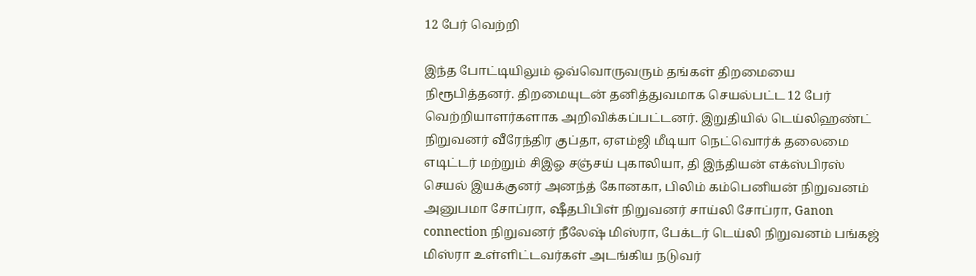12 பேர் வெற்றி

இந்த போட்டியிலும் ஒவ்வொருவரும் தங்கள் திறமையை நிரூபித்தனர். திறமையுடன் தனித்துவமாக செயல்பட்ட 12 பேர் வெற்றியாளர்களாக அறிவிக்கப்பட்டனர். இறுதியில் டெய்லிஹண்ட் நிறுவனர் வீரேந்திர குப்தா, ஏஎம்ஜி மீடியா நெட்வொர்க் தலைமை எடிட்டர் மற்றும் சிஇஓ சஞ்சய் புகாலியா, தி இந்தியன் எக்ஸ்பிரஸ் செயல் இயக்குனர் அனந்த் கோனகா, பிலிம் கம்பெனியன் நிறுவனம் அனுபமா சோப்ரா, ஷீதபிபிள் நிறுவனர் சாய்லி சோப்ரா, Ganon connection நிறுவனர் நீலேஷ் மிஸ்ரா, பேக்டர் டெய்லி நிறுவனம் பங்கஜ் மிஸ்ரா உள்ளிட்டவர்கள் அடங்கிய நடுவர்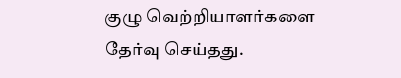குழு வெற்றியாளர்களை தேர்வு செய்தது.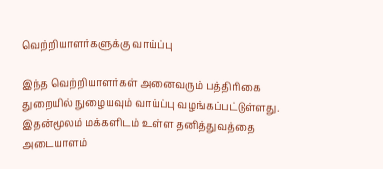வெற்றியாளர்களுக்கு வாய்ப்பு

இந்த வெற்றியாளர்கள் அனைவரும் பத்திரிகை துறையில் நுழையவும் வாய்ப்பு வழங்கப்பட்டுள்ளது. இதன்மூலம் மக்களிடம் உள்ள தனித்துவத்தை அடையாளம்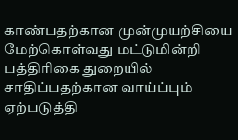காண்பதற்கான முன்முயற்சியை மேற்கொள்வது மட்டுமின்றி பத்திரிகை துறையில் சாதிப்பதற்கான வாய்ப்பும் ஏற்படுத்தி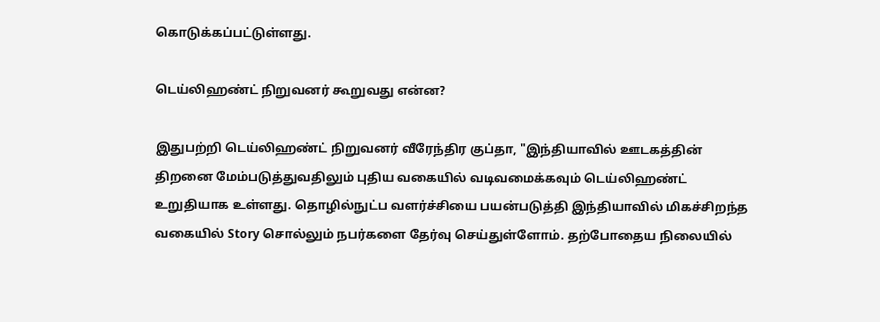கொடுக்கப்பட்டுள்ளது.

டெய்லிஹண்ட் நிறுவனர் கூறுவது என்ன?

இதுபற்றி டெய்லிஹண்ட் நிறுவனர் வீரேந்திர குப்தா, "இந்தியாவில் ஊடகத்தின் திறனை மேம்படுத்துவதிலும் புதிய வகையில் வடிவமைக்கவும் டெய்லிஹண்ட் உறுதியாக உள்ளது. தொழில்நுட்ப வளர்ச்சியை பயன்படுத்தி இந்தியாவில் மிகச்சிறந்த வகையில் Story சொல்லும் நபர்களை தேர்வு செய்துள்ளோம். தற்போதைய நிலையில்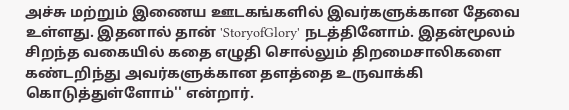அச்சு மற்றும் இணைய ஊடகங்களில் இவர்களுக்கான தேவை உள்ளது. இதனால் தான் 'StoryofGlory' நடத்தினோம். இதன்மூலம் சிறந்த வகையில் கதை எழுதி சொல்லும் திறமைசாலிகளை கண்டறிந்து அவர்களுக்கான தளத்தை உருவாக்கி கொடுத்துள்ளோம்'' என்றார்.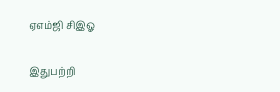ஏஎம்ஜி சிஇஓ

இதுபற்றி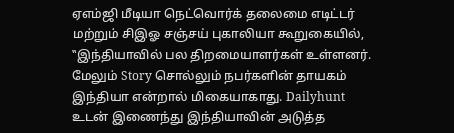ஏஎம்ஜி மீடியா நெட்வொர்க் தலைமை எடிட்டர் மற்றும் சிஇஓ சஞ்சய் புகாலியா கூறுகையில், ‛‛இந்தியாவில் பல திறமையாளர்கள் உள்ளனர். மேலும் Story சொல்லும் நபர்களின் தாயகம் இந்தியா என்றால் மிகையாகாது. Dailyhunt உடன் இணைந்து இந்தியாவின் அடுத்த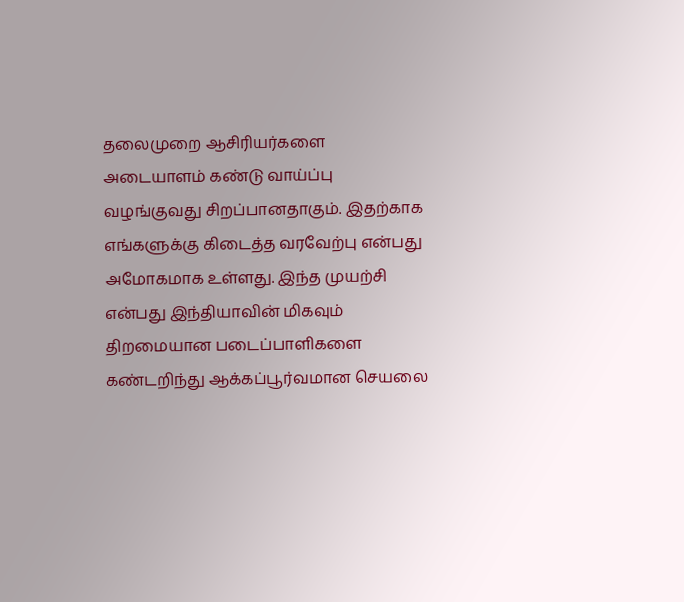தலைமுறை ஆசிரியர்களை அடையாளம் கண்டு வாய்ப்பு வழங்குவது சிறப்பானதாகும். இதற்காக எங்களுக்கு கிடைத்த வரவேற்பு என்பது அமோகமாக உள்ளது. இந்த முயற்சி என்பது இந்தியாவின் மிகவும் திறமையான படைப்பாளிகளை கண்டறிந்து ஆக்கப்பூர்வமான செயலை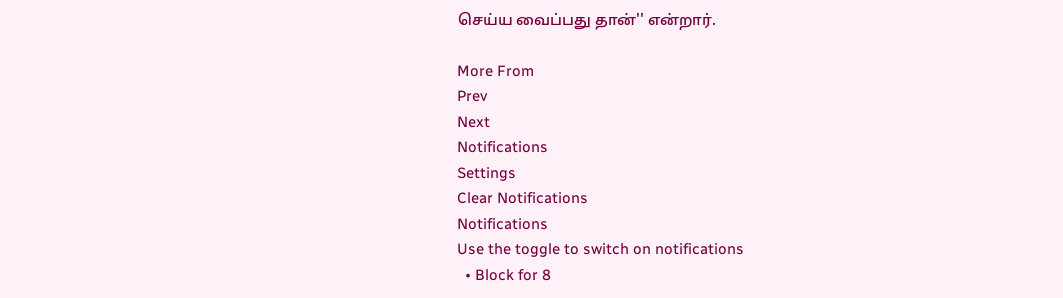செய்ய வைப்பது தான்'' என்றார்.

More From
Prev
Next
Notifications
Settings
Clear Notifications
Notifications
Use the toggle to switch on notifications
  • Block for 8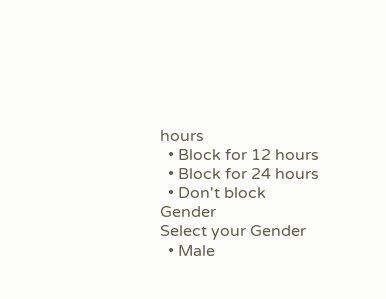hours
  • Block for 12 hours
  • Block for 24 hours
  • Don't block
Gender
Select your Gender
  • Male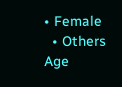• Female
  • Others
Age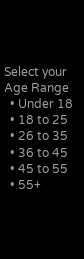Select your Age Range
  • Under 18
  • 18 to 25
  • 26 to 35
  • 36 to 45
  • 45 to 55
  • 55+